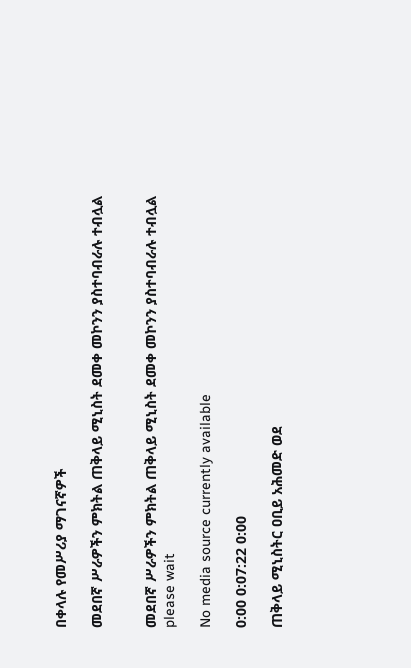በቀላሉ የመሥሪያ ማገናኛዎች

መደበኛ ሥራዎችን ምክትል ጠቅላይ ሚኒስት ደመቀ መኮንን ያስተባብራሉ ተብሏል


መደበኛ ሥራዎችን ምክትል ጠቅላይ ሚኒስት ደመቀ መኮንን ያስተባብራሉ ተብሏል
please wait

No media source currently available

0:00 0:07:22 0:00

ጠቅላይ ሚኒስትር ዐቢይ አሕመድ ወደ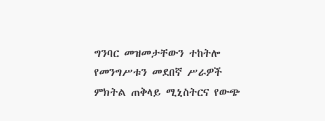ግንባር መዝመታቸውን ተከትሎ የመንግሥቱን መደበኛ ሥራዎች ምክትል ጠቅላይ ሚኒስትርና የውጭ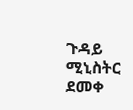ጉዳይ ሚኒስትር ደመቀ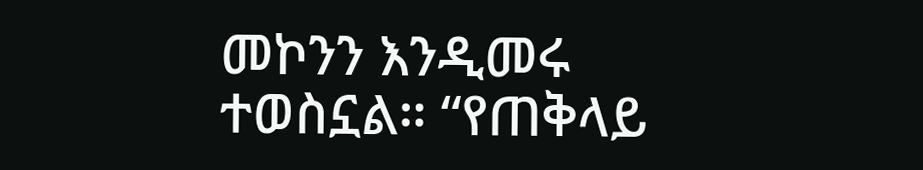መኮንን እንዲመሩ ተወስኗል። “የጠቅላይ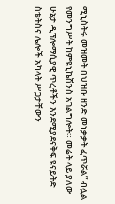ሚኒስትሩ መዝመት በህዝቡ ዘንድ መነቃቃት ፈጥሯል” ብሏል የመንግሥት ከምዩኒኬሽንስ አገልግሎት። መሬት ላይ ያለው ሁኔታ ዲፕሎማሲያዊ ጥረቶችን እንደሚያደናቅፍ ዩናይትድ ስቴትስና ሌሎች አካላት ሥጋታቸውን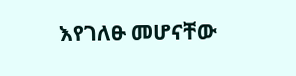እየገለፁ መሆናቸው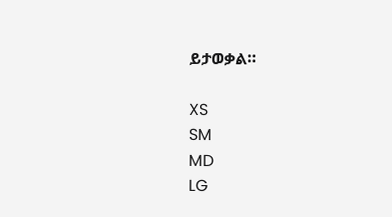ይታወቃል።

XS
SM
MD
LG